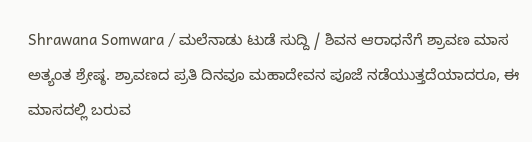Shrawana Somwara / ಮಲೆನಾಡು ಟುಡೆ ಸುದ್ದಿ / ಶಿವನ ಆರಾಧನೆಗೆ ಶ್ರಾವಣ ಮಾಸ ಅತ್ಯಂತ ಶ್ರೇಷ್ಠ. ಶ್ರಾವಣದ ಪ್ರತಿ ದಿನವೂ ಮಹಾದೇವನ ಪೂಜೆ ನಡೆಯುತ್ತದೆಯಾದರೂ, ಈ ಮಾಸದಲ್ಲಿ ಬರುವ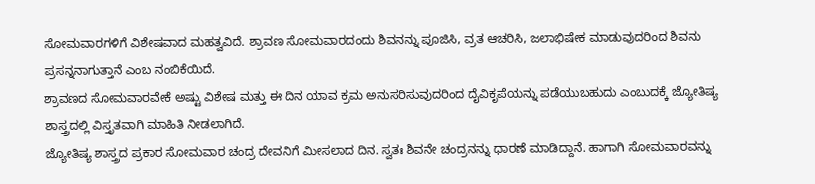ಸೋಮವಾರಗಳಿಗೆ ವಿಶೇಷವಾದ ಮಹತ್ವವಿದೆ. ಶ್ರಾವಣ ಸೋಮವಾರದಂದು ಶಿವನನ್ನು ಪೂಜಿಸಿ, ವ್ರತ ಆಚರಿಸಿ, ಜಲಾಭಿಷೇಕ ಮಾಡುವುದರಿಂದ ಶಿವನು ಪ್ರಸನ್ನನಾಗುತ್ತಾನೆ ಎಂಬ ನಂಬಿಕೆಯಿದೆ.
ಶ್ರಾವಣದ ಸೋಮವಾರವೇಕೆ ಅಷ್ಟು ವಿಶೇಷ ಮತ್ತು ಈ ದಿನ ಯಾವ ಕ್ರಮ ಅನುಸರಿಸುವುದರಿಂದ ದೈವಿಕೃಪೆಯನ್ನು ಪಡೆಯುಬಹುದು ಎಂಬುದಕ್ಕೆ ಜ್ಯೋತಿಷ್ಯ ಶಾಸ್ತ್ರದಲ್ಲಿ ವಿಸ್ತೃತವಾಗಿ ಮಾಹಿತಿ ನೀಡಲಾಗಿದೆ.
ಜ್ಯೋತಿಷ್ಯ ಶಾಸ್ತ್ರದ ಪ್ರಕಾರ ಸೋಮವಾರ ಚಂದ್ರ ದೇವನಿಗೆ ಮೀಸಲಾದ ದಿನ. ಸ್ವತಃ ಶಿವನೇ ಚಂದ್ರನನ್ನು ಧಾರಣೆ ಮಾಡಿದ್ದಾನೆ. ಹಾಗಾಗಿ ಸೋಮವಾರವನ್ನು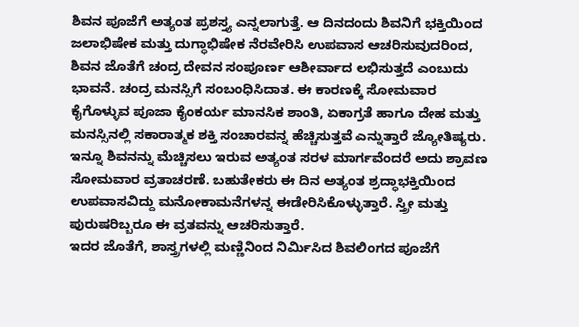ಶಿವನ ಪೂಜೆಗೆ ಅತ್ಯಂತ ಪ್ರಶಸ್ತ್ಯ ಎನ್ನಲಾಗುತ್ತೆ. ಆ ದಿನದಂದು ಶಿವನಿಗೆ ಭಕ್ತಿಯಿಂದ ಜಲಾಭಿಷೇಕ ಮತ್ತು ದುಗ್ಧಾಭಿಷೇಕ ನೆರವೇರಿಸಿ ಉಪವಾಸ ಆಚರಿಸುವುದರಿಂದ, ಶಿವನ ಜೊತೆಗೆ ಚಂದ್ರ ದೇವನ ಸಂಪೂರ್ಣ ಆಶೀರ್ವಾದ ಲಭಿಸುತ್ತದೆ ಎಂಬುದು ಭಾವನೆ. ಚಂದ್ರ ಮನಸ್ಸಿಗೆ ಸಂಬಂಧಿಸಿದಾತ. ಈ ಕಾರಣಕ್ಕೆ ಸೋಮವಾರ ಕೈಗೊಳ್ಳುವ ಪೂಜಾ ಕೈಂಕರ್ಯ ಮಾನಸಿಕ ಶಾಂತಿ, ಏಕಾಗ್ರತೆ ಹಾಗೂ ದೇಹ ಮತ್ತು ಮನಸ್ಸಿನಲ್ಲಿ ಸಕಾರಾತ್ಮಕ ಶಕ್ತಿ ಸಂಚಾರವನ್ನ ಹೆಚ್ಚಿಸುತ್ತವೆ ಎನ್ನುತ್ತಾರೆ ಜ್ಯೋತಿಷ್ಯರು.
ಇನ್ನೂ ಶಿವನನ್ನು ಮೆಚ್ಚಿಸಲು ಇರುವ ಅತ್ಯಂತ ಸರಳ ಮಾರ್ಗವೆಂದರೆ ಅದು ಶ್ರಾವಣ ಸೋಮವಾರ ವ್ರತಾಚರಣೆ. ಬಹುತೇಕರು ಈ ದಿನ ಅತ್ಯಂತ ಶ್ರದ್ಧಾಭಕ್ತಿಯಿಂದ ಉಪವಾಸವಿದ್ದು ಮನೋಕಾಮನೆಗಳನ್ನ ಈಡೇರಿಸಿಕೊಳ್ಳುತ್ತಾರೆ. ಸ್ತ್ರೀ ಮತ್ತು ಪುರುಷರಿಬ್ಬರೂ ಈ ವ್ರತವನ್ನು ಆಚರಿಸುತ್ತಾರೆ.
ಇದರ ಜೊತೆಗೆ, ಶಾಸ್ತ್ರಗಳಲ್ಲಿ ಮಣ್ಣಿನಿಂದ ನಿರ್ಮಿಸಿದ ಶಿವಲಿಂಗದ ಪೂಜೆಗೆ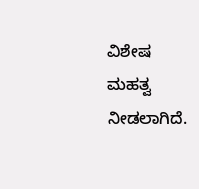ವಿಶೇಷ ಮಹತ್ವ ನೀಡಲಾಗಿದೆ.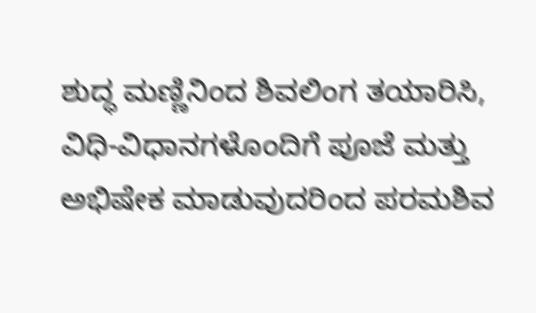ಶುದ್ಧ ಮಣ್ಣಿನಿಂದ ಶಿವಲಿಂಗ ತಯಾರಿಸಿ, ವಿಧಿ-ವಿಧಾನಗಳೊಂದಿಗೆ ಪೂಜೆ ಮತ್ತು ಅಭಿಷೇಕ ಮಾಡುವುದರಿಂದ ಪರಮಶಿವ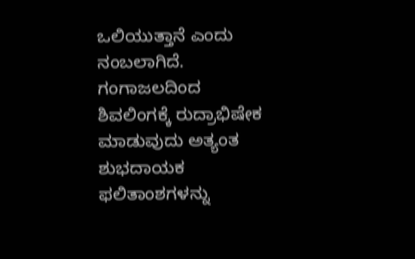ಒಲಿಯುತ್ತಾನೆ ಎಂದು ನಂಬಲಾಗಿದೆ. ಗಂಗಾಜಲದಿಂದ ಶಿವಲಿಂಗಕ್ಕೆ ರುದ್ರಾಭಿಷೇಕ ಮಾಡುವುದು ಅತ್ಯಂತ ಶುಭದಾಯಕ ಫಲಿತಾಂಶಗಳನ್ನು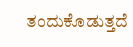ತಂದುಕೊಡುತ್ತದೆ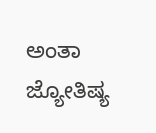ಅಂತಾ ಜ್ಯೋತಿಷ್ಯ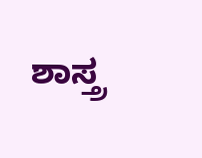ಶಾಸ್ತ್ರ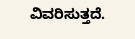ವಿವರಿಸುತ್ತದೆ.